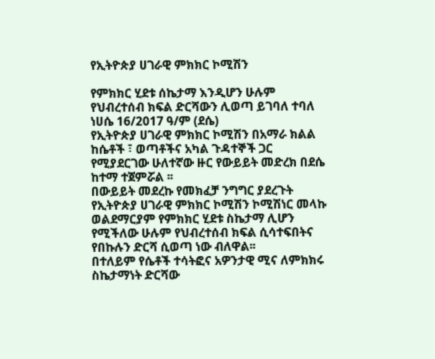የኢትዮጵያ ሀገራዊ ምክክር ኮሚሽን

የምክክር ሂደቱ ሰኬታማ እንዲሆን ሁሉም የህብረተሰብ ክፍል ድርሻውን ሊወጣ ይገባለ ተባለ
ነሀሴ 16/2017 ዓ/ም (ደሴ)
የኢትዮጵያ ሀገራዊ ምክክር ኮሚሽን በአማራ ክልል ከሴቶች ፣ ወጣቶችና አካል ጉዳተኞች ጋር የሚያደርገው ሁለተኛው ዙር የውይይት መድረክ በደሴ ከተማ ተጀምሯል ፡፡
በውይይት መደረኩ የመክፈቻ ንግግር ያደረጉት የኢትዮጵያ ሀገራዊ ምክክር ኮሚሽን ኮሚሽነር መላኩ ወልደማርያም የምክክር ሂደቱ ስኬታማ ሊሆን የሚችለው ሁሉም የህብረተሰብ ክፍል ሲሳተፍበትና የበኩሉን ድርሻ ሲወጣ ነው ብለዋል፡፡
በተለይም የሴቶች ተሳትፎና አዎንታዊ ሚና ለምክክሩ ስኬታማነት ድርሻው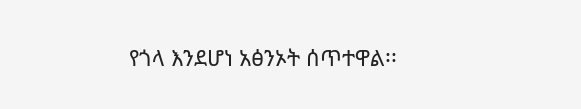የጎላ እንደሆነ አፅንኦት ሰጥተዋል፡፡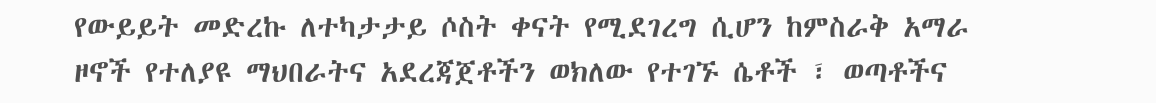የውይይት መድረኩ ለተካታታይ ሶስት ቀናት የሚደገረግ ሲሆን ከምስራቅ አማራ ዞኖች የተለያዩ ማህበራትና አደረጃጀቶችን ወክለው የተገኙ ሴቶች ፣ ወጣቶችና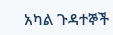አካል ጉዳተኞች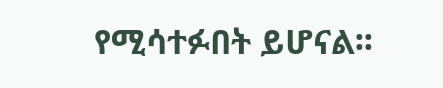የሚሳተፉበት ይሆናል፡፡